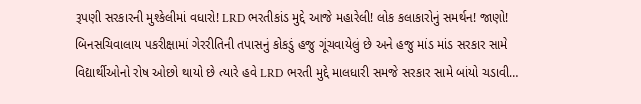રૂપણી સરકારની મુશ્કેલીમાં વધારો! LRD ભરતીકાંડ મુદ્દે આજે મહારેલી! લોક કલાકારોનું સમર્થન! જાણો!
બિનસચિવાલાય પકરીક્ષામાં ગેરરીતિની તપાસનું કોકડું હજુ ગૂંચવાયેલું છે અને હજુ માંડ માંડ સરકાર સામે વિદ્યાર્થીઓનો રોષ ઓછો થાયો છે ત્યારે હવે LRD ભરતી મુદ્દે માલધારી સમજે સરકાર સામે બાંયો ચડાવી…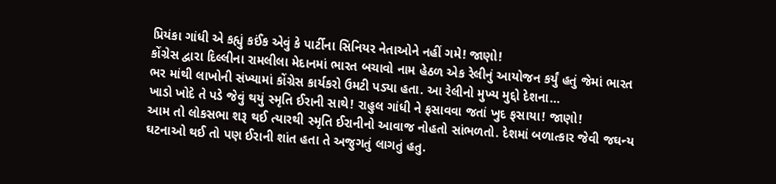પ્રિયંકા ગાંધી એ કહ્યું કઈંક એવું કે પાર્ટીના સિનિયર નેતાઓને નહીં ગમે! જાણો!
કોંગ્રેસ દ્વારા દિલ્લીના રામલીલા મેદાનમાં ભારત બચાવો નામ હેઠળ એક રેલીનું આયોજન કર્યું હતું જેમાં ભારત ભર માંથી લાખોની સંખ્યામાં કોંગ્રેસ કાર્યકરો ઉમટી પડ્યા હતા. આ રેલીનો મુખ્ય મુદ્દો દેશના…
ખાડો ખોદે તે પડે જેવું થયું સ્મૃતિ ઈરાની સાથે! રાહુલ ગાંધી ને ફસાવવા જતાં ખુદ ફસાયા! જાણો!
આમ તો લોકસભા શરૂ થઈ ત્યારથી સ્મૃતિ ઈરાનીનો આવાજ નોહતો સાંભળતો. દેશમાં બળાત્કાર જેવી જઘન્ય ઘટનાઓ થઈ તો પણ ઈરાની શાંત હતા તે અજુગતું લાગતું હતુ.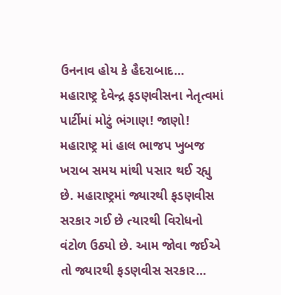ઉનનાવ હોય કે હૈદરાબાદ…
મહારાષ્ટ્ર દેવેન્દ્ર ફડણવીસના નેતૃત્વમાં પાર્ટીમાં મોટું ભંગાણ! જાણો!
મહારાષ્ટ્ર માં હાલ ભાજપ ખુબજ ખરાબ સમય માંથી પસાર થઈ રહ્યુ છે. મહારાષ્ટ્રમાં જ્યારથી ફડણવીસ સરકાર ગઈ છે ત્યારથી વિરોધનો વંટોળ ઉઠ્યો છે. આમ જોવા જઈએ તો જ્યારથી ફડણવીસ સરકાર…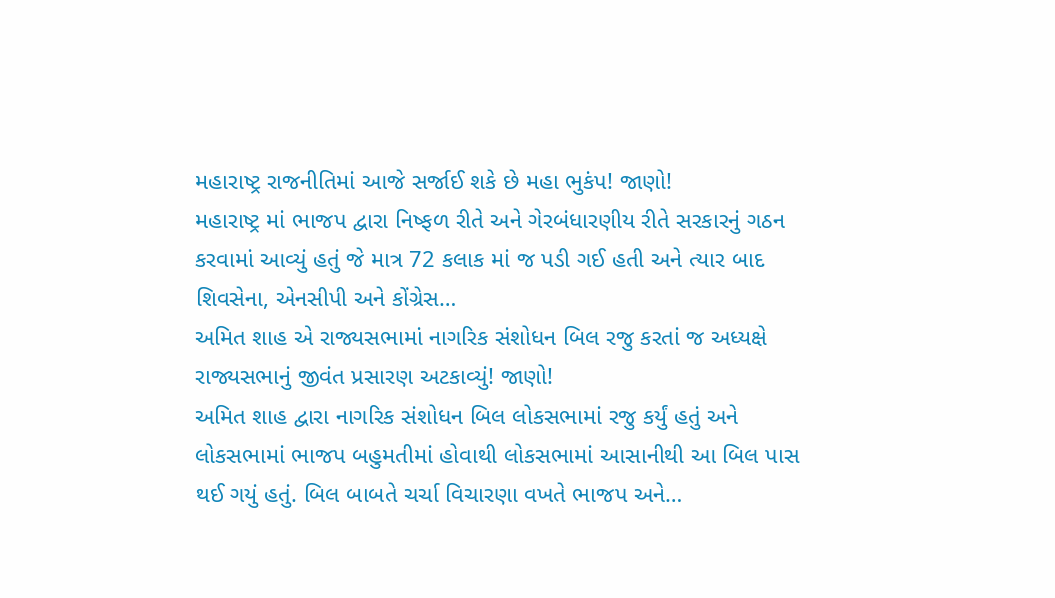મહારાષ્ટ્ર રાજનીતિમાં આજે સર્જાઈ શકે છે મહા ભુકંપ! જાણો!
મહારાષ્ટ્ર માં ભાજપ દ્વારા નિષ્ફળ રીતે અને ગેરબંધારણીય રીતે સરકારનું ગઠન કરવામાં આવ્યું હતું જે માત્ર 72 કલાક માં જ પડી ગઈ હતી અને ત્યાર બાદ શિવસેના, એનસીપી અને કોંગ્રેસ…
અમિત શાહ એ રાજ્યસભામાં નાગરિક સંશોધન બિલ રજુ કરતાં જ અધ્યક્ષે રાજ્યસભાનું જીવંત પ્રસારણ અટકાવ્યું! જાણો!
અમિત શાહ દ્વારા નાગરિક સંશોધન બિલ લોકસભામાં રજુ કર્યું હતું અને લોકસભામાં ભાજપ બહુમતીમાં હોવાથી લોકસભામાં આસાનીથી આ બિલ પાસ થઈ ગયું હતું. બિલ બાબતે ચર્ચા વિચારણા વખતે ભાજપ અને…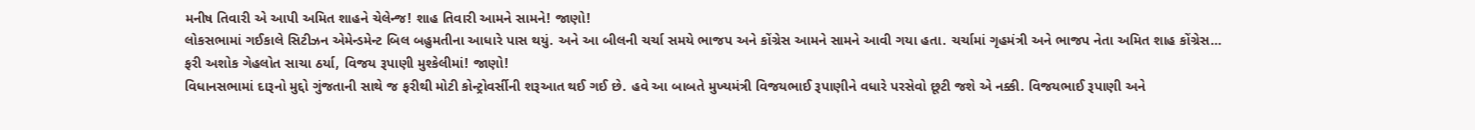મનીષ તિવારી એ આપી અમિત શાહને ચેલેન્જ! શાહ તિવારી આમને સામને! જાણો!
લોકસભામાં ગઈકાલે સિટીઝન એમેન્ડમેન્ટ બિલ બહુમતીના આધારે પાસ થયું. અને આ બીલની ચર્ચા સમયે ભાજપ અને કોંગ્રેસ આમને સામને આવી ગયા હતા. ચર્ચામાં ગૃહમંત્રી અને ભાજપ નેતા અમિત શાહ કોંગ્રેસ…
ફરી અશોક ગેહલોત સાચા ઠર્યા, વિજય રૂપાણી મુશ્કેલીમાં! જાણો!
વિધાનસભામાં દારૂનો મુદ્દો ગુંજતાની સાથે જ ફરીથી મોટી કોન્ટ્રોવર્સીની શરૂઆત થઈ ગઈ છે. હવે આ બાબતે મુખ્યમંત્રી વિજયભાઈ રૂપાણીને વધારે પરસેવો છૂટી જશે એ નક્કી. વિજયભાઈ રૂપાણી અને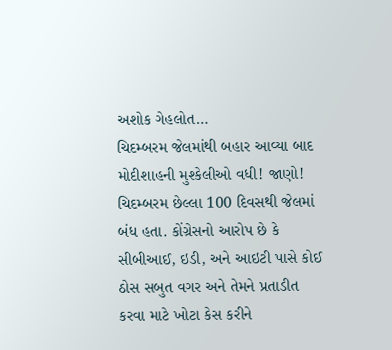અશોક ગેહલોત…
ચિદમ્બરમ જેલમાંથી બહાર આવ્યા બાદ મોદીશાહની મુશ્કેલીઓ વધી! જાણો!
ચિદમ્બરમ છેલ્લા 100 દિવસથી જેલમાં બંધ હતા. કોંગ્રેસનો આરોપ છે કે સીબીઆઈ, ઇડી, અને આઇટી પાસે કોઈ ઠોસ સબુત વગર અને તેમને પ્રતાડીત કરવા માટે ખોટા કેસ કરીને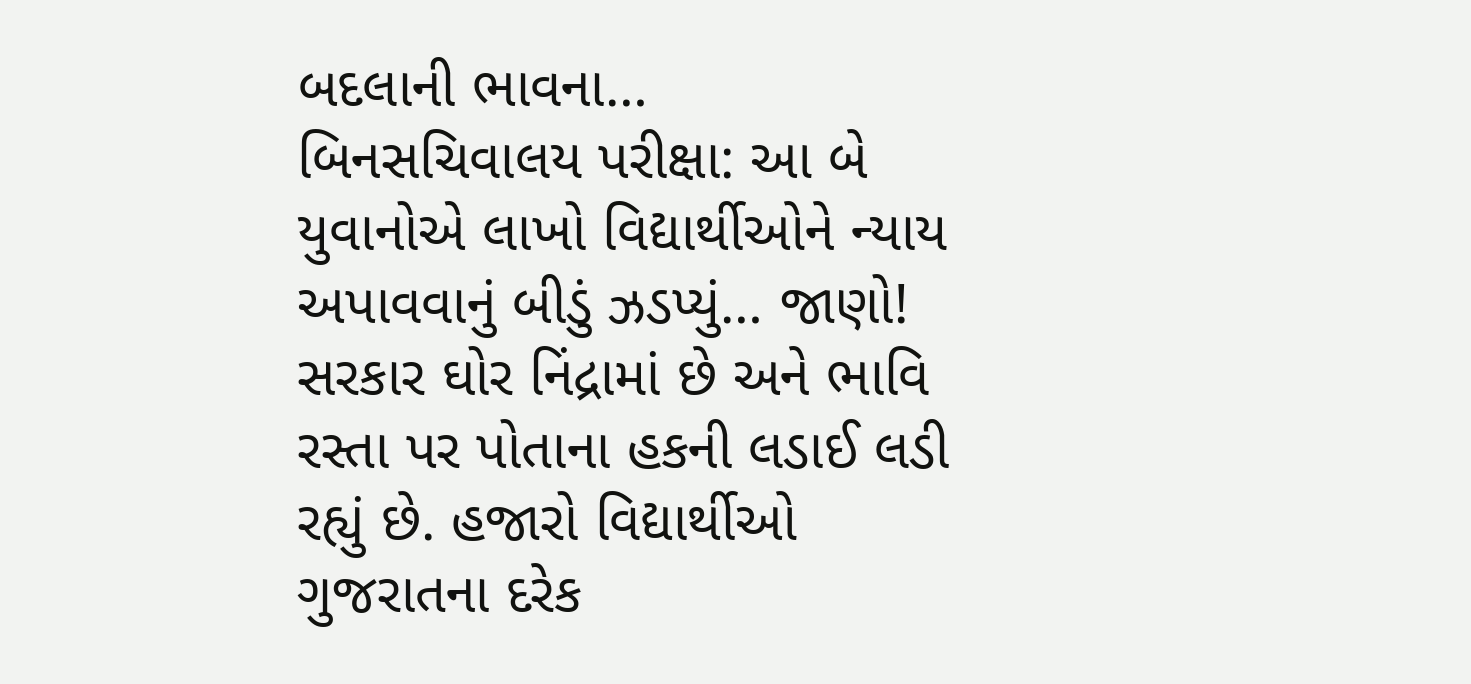બદલાની ભાવના…
બિનસચિવાલય પરીક્ષા: આ બે યુવાનોએ લાખો વિદ્યાર્થીઓને ન્યાય અપાવવાનું બીડું ઝડપ્યું… જાણો!
સરકાર ઘોર નિંદ્રામાં છે અને ભાવિ રસ્તા પર પોતાના હકની લડાઈ લડી રહ્યું છે. હજારો વિદ્યાર્થીઓ ગુજરાતના દરેક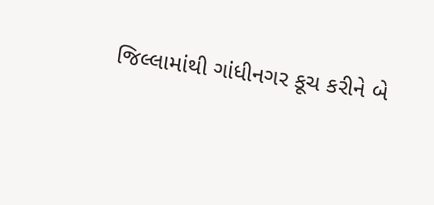જિલ્લામાંથી ગાંધીનગર કૂચ કરીને બે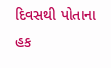દિવસથી પોતાના હક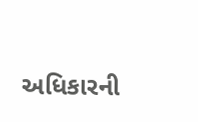અધિકારની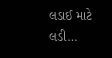લડાઈ માટે લડી…